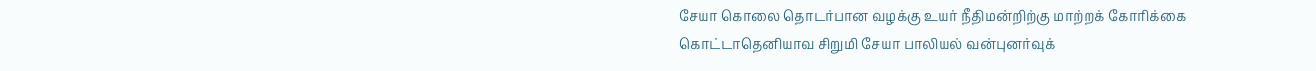சேயா கொலை தொடர்பான வழக்கு உயர் நீதிமன்றிற்கு மாற்றக் கோரிக்கை
கொட்டாதெனியாவ சிறுமி சேயா பாலியல் வன்புனர்வுக்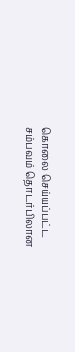கொலை செய்யப்பட்ட சம்பவம் தொடர்பிலான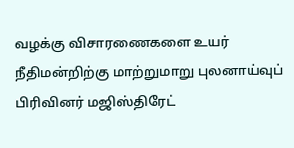வழக்கு விசாரணைகளை உயர் நீதிமன்றிற்கு மாற்றுமாறு புலனாய்வுப் பிரிவினர் மஜிஸ்திரேட்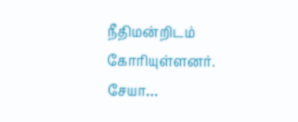நீதிமன்றிடம் கோரியுள்ளனர். சேயா…